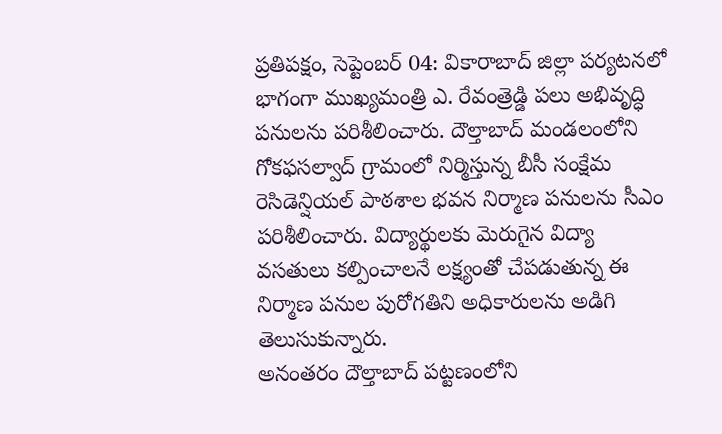ప్రతిపక్షం, సెప్టెంబర్ 04: వికారాబాద్ జిల్లా పర్యటనలో భాగంగా ముఖ్యమంత్రి ఎ. రేవంత్రెడ్డి పలు అభివృద్ధి పనులను పరిశీలించారు. దౌల్తాబాద్ మండలంలోని గోకఫసల్వాద్ గ్రామంలో నిర్మిస్తున్న బీసీ సంక్షేమ రెసిడెన్షియల్ పాఠశాల భవన నిర్మాణ పనులను సీఎం పరిశీలించారు. విద్యార్థులకు మెరుగైన విద్యా వసతులు కల్పించాలనే లక్ష్యంతో చేపడుతున్న ఈ నిర్మాణ పనుల పురోగతిని అధికారులను అడిగి తెలుసుకున్నారు.
అనంతరం దౌల్తాబాద్ పట్టణంలోని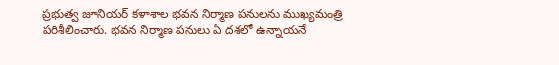ప్రభుత్వ జూనియర్ కళాశాల భవన నిర్మాణ పనులను ముఖ్యమంత్రి పరిశీలించారు. భవన నిర్మాణ పనులు ఏ దశలో ఉన్నాయనే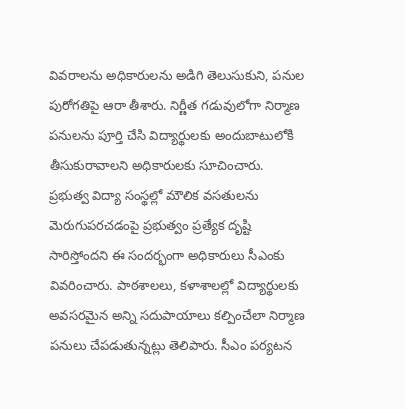వివరాలను అధికారులను అడిగి తెలుసుకుని, పనుల పురోగతిపై ఆరా తీశారు. నిర్ణీత గడువులోగా నిర్మాణ పనులను పూర్తి చేసి విద్యార్థులకు అందుబాటులోకి తీసుకురావాలని అధికారులకు సూచించారు.
ప్రభుత్వ విద్యా సంస్థల్లో మౌలిక వసతులను మెరుగుపరచడంపై ప్రభుత్వం ప్రత్యేక దృష్టి సారిస్తోందని ఈ సందర్భంగా అధికారులు సీఎంకు వివరించారు. పాఠశాలలు, కళాశాలల్లో విద్యార్థులకు అవసరమైన అన్ని సదుపాయాలు కల్పించేలా నిర్మాణ పనులు చేపడుతున్నట్లు తెలిపారు. సీఎం పర్యటన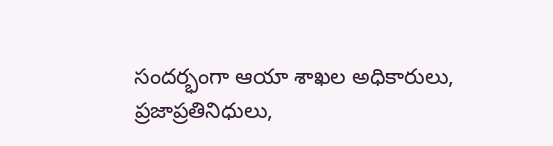సందర్భంగా ఆయా శాఖల అధికారులు, ప్రజాప్రతినిధులు,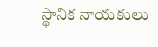స్థానిక నాయకులు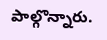పాల్గొన్నారు.